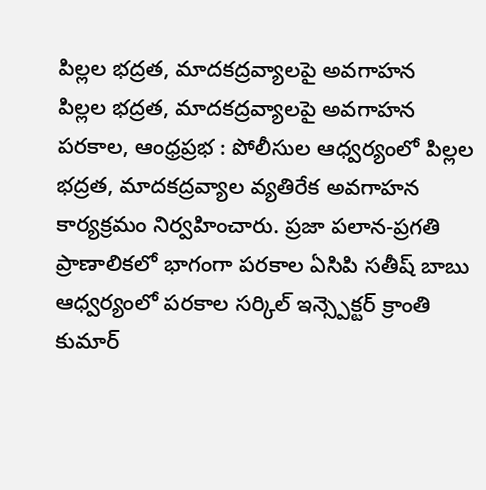పిల్లల భద్రత, మాదకద్రవ్యాలపై అవగాహన
పిల్లల భద్రత, మాదకద్రవ్యాలపై అవగాహన
పరకాల, ఆంధ్రప్రభ : పోలీసుల ఆధ్వర్యంలో పిల్లల భద్రత, మాదకద్రవ్యాల వ్యతిరేక అవగాహన కార్యక్రమం నిర్వహించారు. ప్రజా పలాన-ప్రగతి ప్రాణాలికలో భాగంగా పరకాల ఏసిపి సతీష్ బాబు ఆధ్వర్యంలో పరకాల సర్కిల్ ఇన్స్పెక్టర్ క్రాంతి కుమార్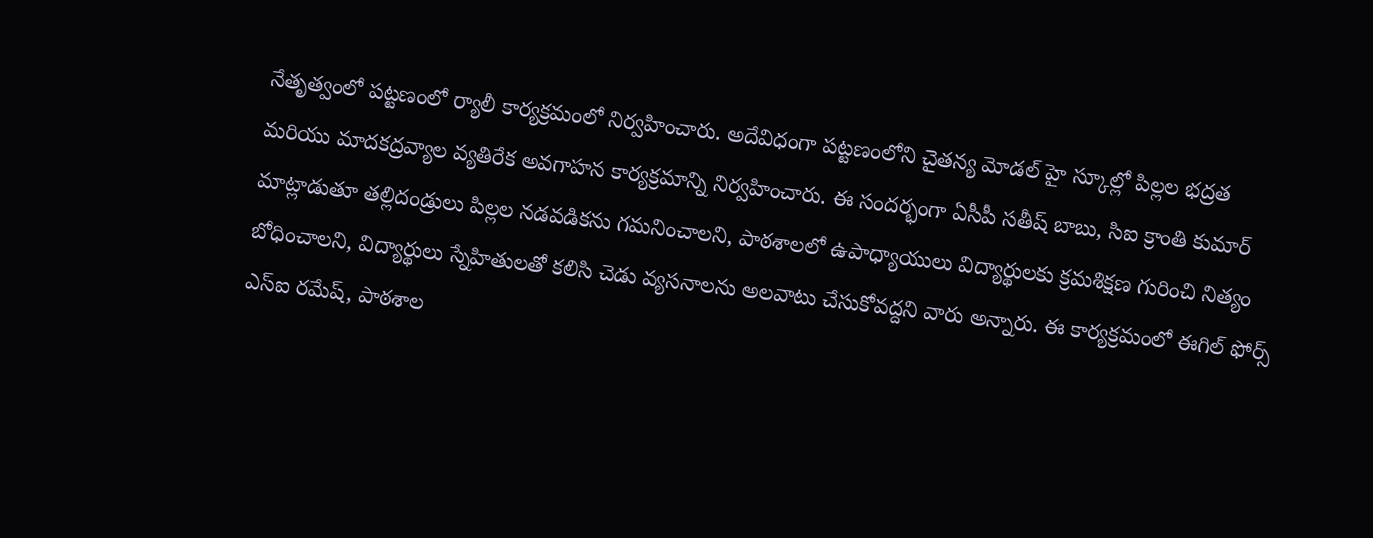నేతృత్వంలో పట్టణంలో ర్యాలీ కార్యక్రమంలో నిర్వహించారు. అదేవిధంగా పట్టణంలోని చైతన్య మోడల్ హై స్కూల్లో పిల్లల భద్రత మరియు మాదకద్రవ్యాల వ్యతిరేక అవగాహన కార్యక్రమాన్ని నిర్వహించారు. ఈ సందర్భంగా ఏసీపీ సతీష్ బాబు, సిఐ క్రాంతి కుమార్ మాట్లాడుతూ తల్లిదండ్రులు పిల్లల నడవడికను గమనించాలని, పాఠశాలలో ఉపాధ్యాయులు విద్యార్థులకు క్రమశిక్షణ గురించి నిత్యం బోధించాలని, విద్యార్థులు స్నేహితులతో కలిసి చెడు వ్యసనాలను అలవాటు చేసుకోవద్దని వారు అన్నారు. ఈ కార్యక్రమంలో ఈగిల్ ఫోర్స్ ఎస్ఐ రమేష్, పాఠశాల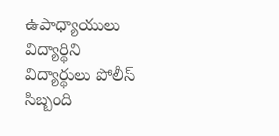ఉపాధ్యాయులు విద్యార్థిని విద్యార్థులు పోలీస్ సిబ్బంది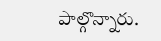పాల్గొన్నారు.